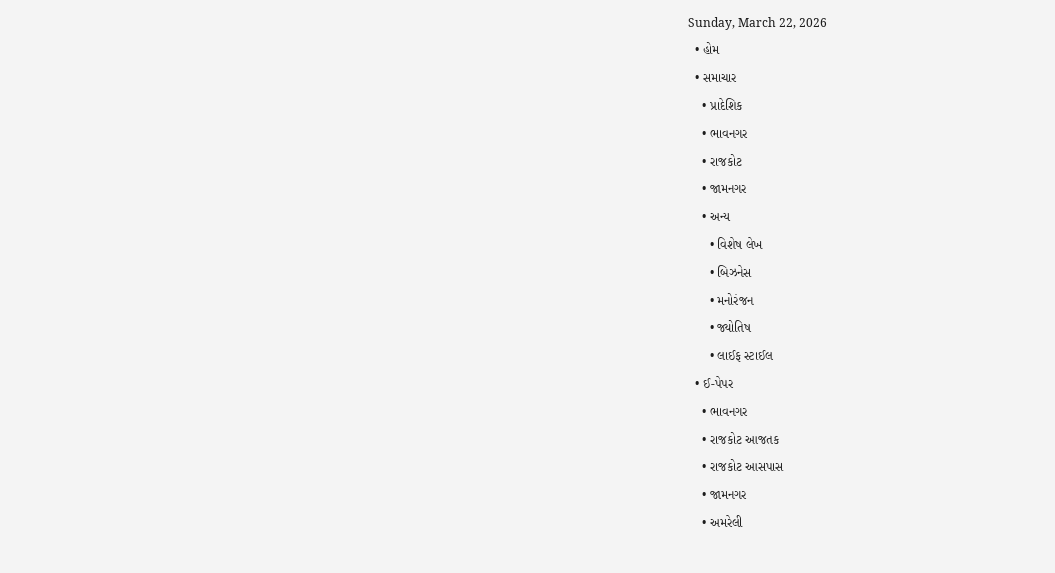Sunday, March 22, 2026
  • હોમ
  • સમાચાર
    • પ્રાદેશિક
    • ભાવનગર
    • રાજકોટ
    • જામનગર
    • અન્ય
      • વિશેષ લેખ
      • બિઝનેસ
      • મનોરંજન
      • જ્યોતિષ
      • લાઈફ સ્ટાઈલ
  • ઈ-પેપર
    • ભાવનગર
    • રાજકોટ આજતક
    • રાજકોટ આસપાસ
    • જામનગર
    • અમરેલી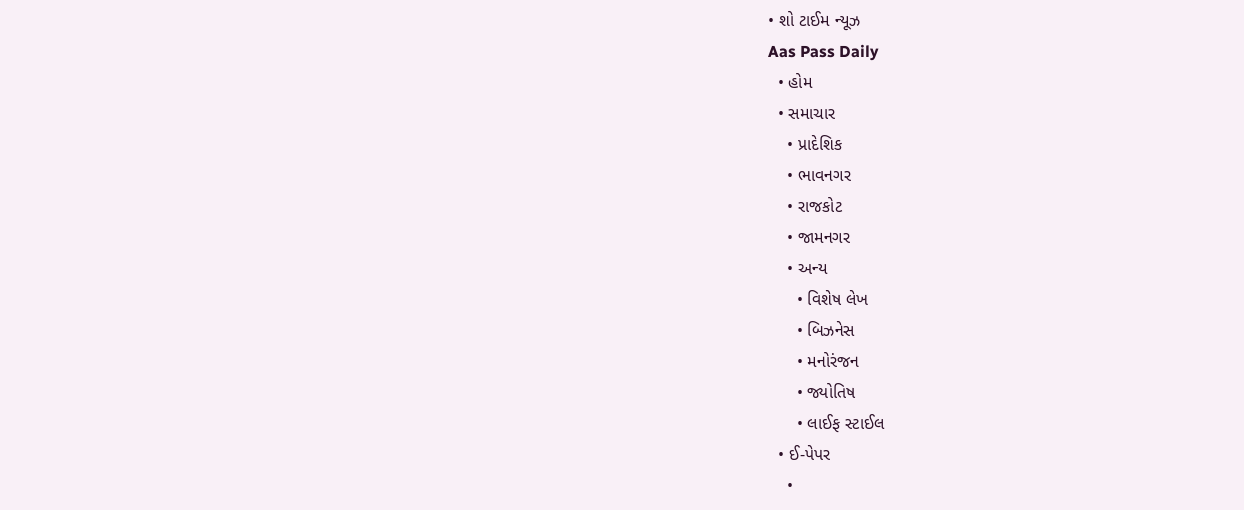• શો ટાઈમ ન્યૂઝ
Aas Pass Daily
  • હોમ
  • સમાચાર
    • પ્રાદેશિક
    • ભાવનગર
    • રાજકોટ
    • જામનગર
    • અન્ય
      • વિશેષ લેખ
      • બિઝનેસ
      • મનોરંજન
      • જ્યોતિષ
      • લાઈફ સ્ટાઈલ
  • ઈ-પેપર
    •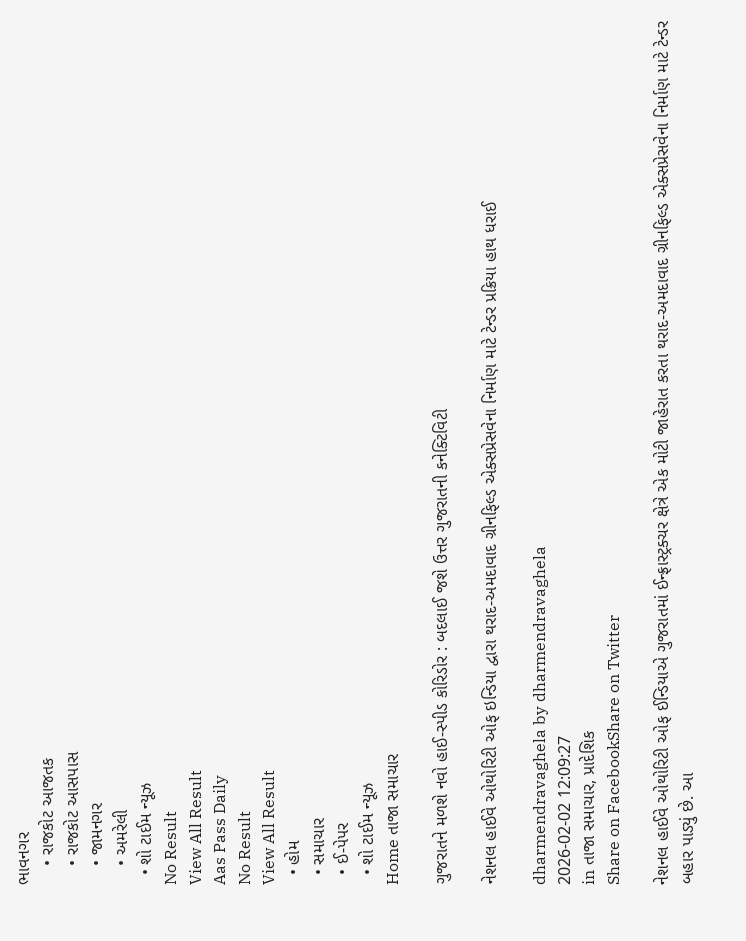ભાવનગર
    • રાજકોટ આજતક
    • રાજકોટ આસપાસ
    • જામનગર
    • અમરેલી
  • શો ટાઈમ ન્યૂઝ
No Result
View All Result
Aas Pass Daily
No Result
View All Result
  • હોમ
  • સમાચાર
  • ઈ-પેપર
  • શો ટાઈમ ન્યૂઝ
Home તાજા સમાચાર

ગુજરાતને મળશે નવો હાઈ-સ્પીડ કોરિડોર : બદલાઈ જશે ઉત્તર ગુજરાતની કનેક્ટિવિટી

નેશનલ હાઈવે ઓથોરિટી ઓફ ઇન્ડિયા દ્વારા થરાદ-અમદાવાદ ગ્રીનફિલ્ડ એક્સપ્રેસવેના નિર્માણ માટે ટેન્ડર પ્રક્રિયા હાથ ધરાઈ

dharmendravaghela by dharmendravaghela
2026-02-02 12:09:27
in તાજા સમાચાર, પ્રાદેશિક
Share on FacebookShare on Twitter

નેશનલ હાઈવે ઓથોરિટી ઓફ ઈન્ડિયાએ ગુજરાતમાં ઈન્ફ્રાસ્ટ્રક્ચર ક્ષેત્રે એક મોટી જાહેરાત કરતા થરાદ-અમદાવાદ ગ્રીનફિલ્ડ એક્સપ્રેસવેના નિર્માણ માટે ટેન્ડર બહાર પાડ્યું છે. આ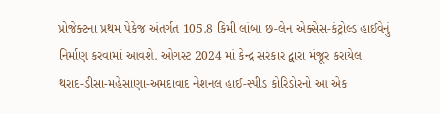પ્રોજેક્ટના પ્રથમ પેકેજ અંતર્ગત 105.8 કિમી લાંબા છ-લેન એક્સેસ-કંટ્રોલ્ડ હાઈવેનું નિર્માણ કરવામાં આવશે. ઓગસ્ટ 2024 માં કેન્દ્ર સરકાર દ્વારા મંજૂર કરાયેલ થરાદ-ડીસા-મહેસાણા-અમદાવાદ નેશનલ હાઈ-સ્પીડ કોરિડોરનો આ એક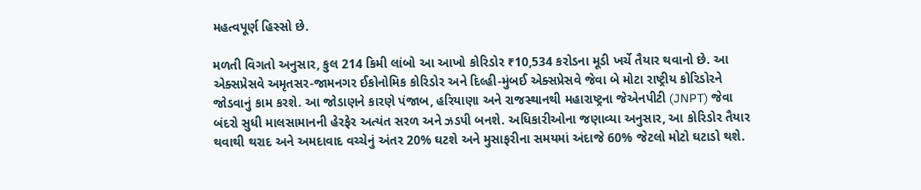મહત્વપૂર્ણ હિસ્સો છે.

મળતી વિગતો અનુસાર, કુલ 214 કિમી લાંબો આ આખો કોરિડોર ₹10,534 કરોડના મૂડી ખર્ચે તૈયાર થવાનો છે. આ એક્સપ્રેસવે અમૃતસર-જામનગર ઈકોનોમિક કોરિડોર અને દિલ્હી-મુંબઈ એક્સપ્રેસવે જેવા બે મોટા રાષ્ટ્રીય કોરિડોરને જોડવાનું કામ કરશે. આ જોડાણને કારણે પંજાબ, હરિયાણા અને રાજસ્થાનથી મહારાષ્ટ્રના જેએનપીટી (JNPT) જેવા બંદરો સુધી માલસામાનની હેરફેર અત્યંત સરળ અને ઝડપી બનશે. અધિકારીઓના જણાવ્યા અનુસાર, આ કોરિડોર તૈયાર થવાથી થરાદ અને અમદાવાદ વચ્ચેનું અંતર 20% ઘટશે અને મુસાફરીના સમયમાં અંદાજે 60% જેટલો મોટો ઘટાડો થશે.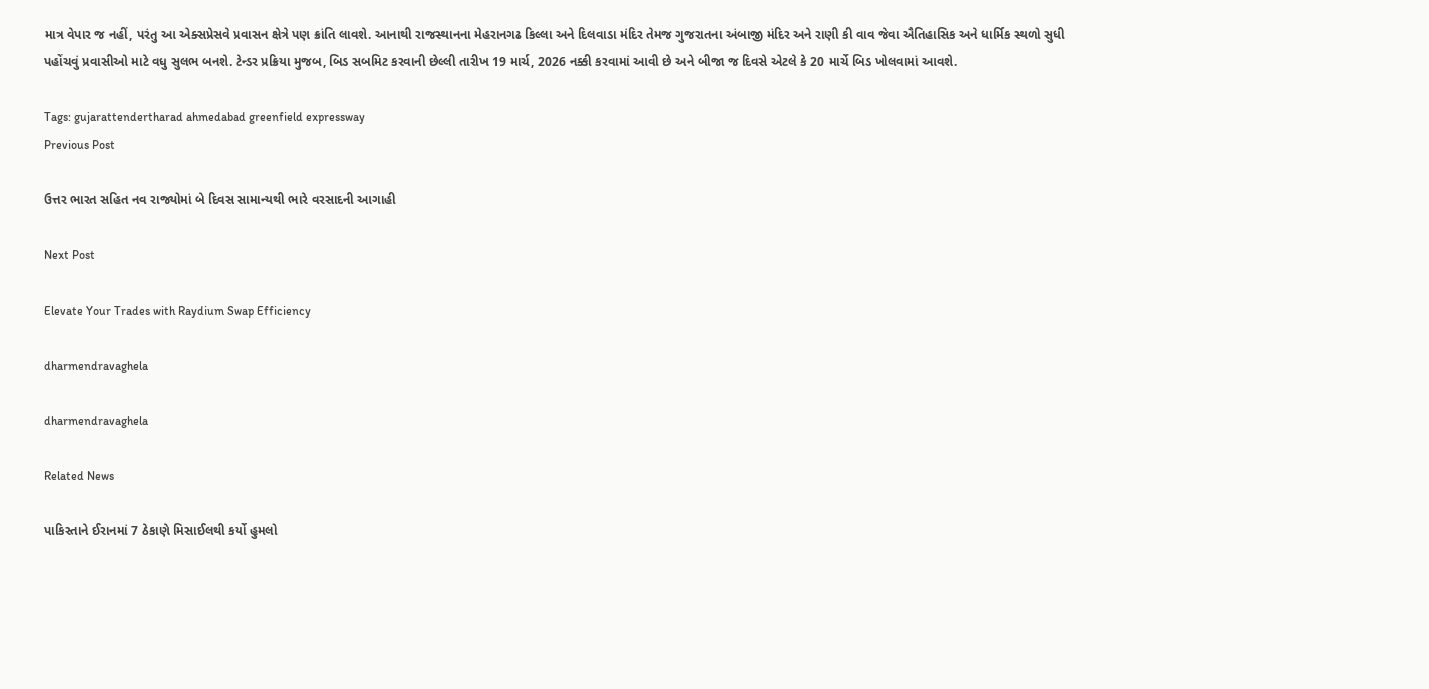માત્ર વેપાર જ નહીં, પરંતુ આ એક્સપ્રેસવે પ્રવાસન ક્ષેત્રે પણ ક્રાંતિ લાવશે. આનાથી રાજસ્થાનના મેહરાનગઢ કિલ્લા અને દિલવાડા મંદિર તેમજ ગુજરાતના અંબાજી મંદિર અને રાણી કી વાવ જેવા ઐતિહાસિક અને ધાર્મિક સ્થળો સુધી પહોંચવું પ્રવાસીઓ માટે વધુ સુલભ બનશે. ટેન્ડર પ્રક્રિયા મુજબ, બિડ સબમિટ કરવાની છેલ્લી તારીખ 19 માર્ચ, 2026 નક્કી કરવામાં આવી છે અને બીજા જ દિવસે એટલે કે 20 માર્ચે બિડ ખોલવામાં આવશે.

Tags: gujarattendertharad ahmedabad greenfield expressway
Previous Post

ઉત્તર ભારત સહિત નવ રાજ્યોમાં બે દિવસ સામાન્યથી ભારે વરસાદની આગાહી

Next Post

Elevate Your Trades with Raydium Swap Efficiency

dharmendravaghela

dharmendravaghela

Related News

પાકિસ્તાને ઈરાનમાં 7 ઠેકાણે મિસાઈલથી કર્યો હુમલો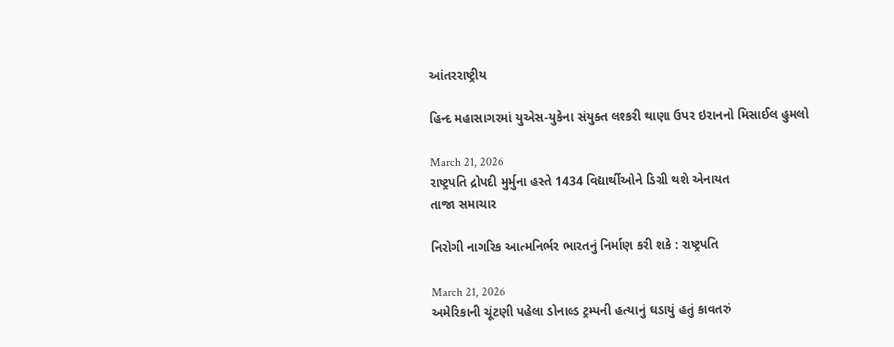આંતરરાષ્ટ્રીય

હિન્દ મહાસાગરમાં યુએસ-યુકેના સંયુક્ત લશ્કરી થાણા ઉપર ઇરાનનો મિસાઈલ હુમલો

March 21, 2026
રાષ્ટ્રપતિ દ્રોપદી મુર્મુના હસ્તે 1434 વિદ્યાર્થીઓને ડિગ્રી થશે એનાયત
તાજા સમાચાર

નિરોગી નાગરિક આત્મનિર્ભર ભારતનું નિર્માણ કરી શકે : રાષ્ટ્રપતિ

March 21, 2026
અમેરિકાની ચૂંટણી પહેલા ડોનાલ્ડ ટ્રમ્પની હત્યાનું ઘડાયું હતું કાવતરું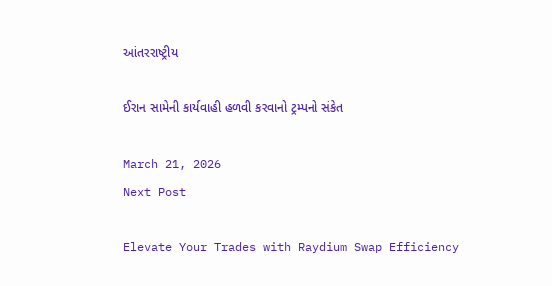આંતરરાષ્ટ્રીય

ઈરાન સામેની કાર્યવાહી હળવી કરવાનો ટ્રમ્પનો સંકેત

March 21, 2026
Next Post

Elevate Your Trades with Raydium Swap Efficiency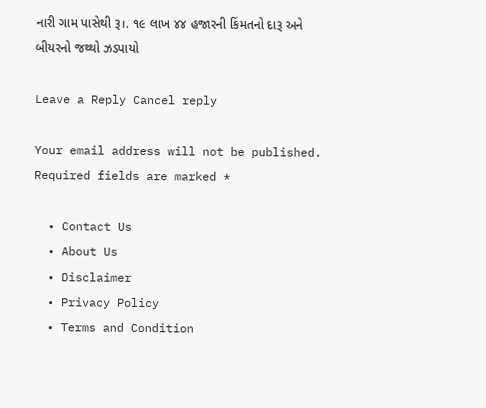નારી ગામ પાસેથી રૂ।. ૧૯ લાખ ૪૪ હજારની કિંમતનો દારૂ અને બીયરનો જથ્થો ઝડપાયો

Leave a Reply Cancel reply

Your email address will not be published. Required fields are marked *

  • Contact Us
  • About Us
  • Disclaimer
  • Privacy Policy
  • Terms and Condition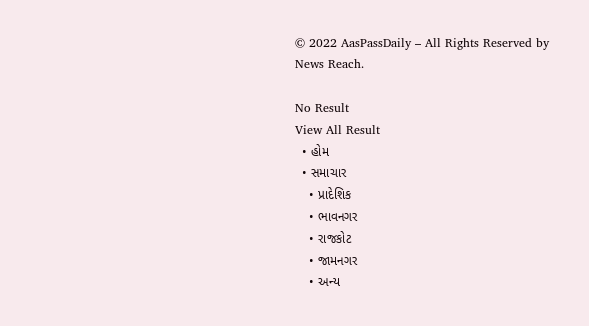© 2022 AasPassDaily – All Rights Reserved by News Reach.

No Result
View All Result
  • હોમ
  • સમાચાર
    • પ્રાદેશિક
    • ભાવનગર
    • રાજકોટ
    • જામનગર
    • અન્ય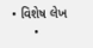• વિશેષ લેખ
      •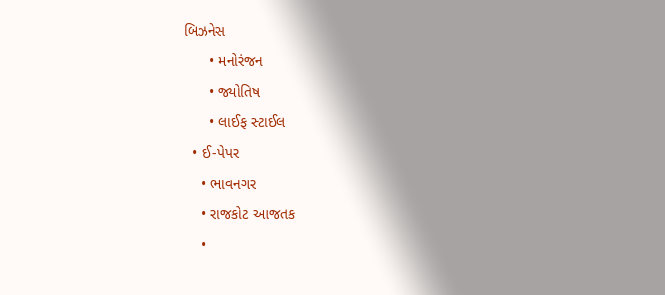બિઝનેસ
      • મનોરંજન
      • જ્યોતિષ
      • લાઈફ સ્ટાઈલ
  • ઈ-પેપર
    • ભાવનગર
    • રાજકોટ આજતક
    •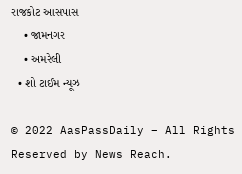રાજકોટ આસપાસ
    • જામનગર
    • અમરેલી
  • શો ટાઈમ ન્યૂઝ

© 2022 AasPassDaily – All Rights Reserved by News Reach.